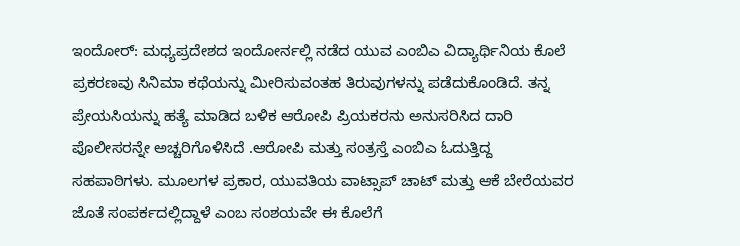ಇಂದೋರ್: ಮಧ್ಯಪ್ರದೇಶದ ಇಂದೋರ್ನಲ್ಲಿ ನಡೆದ ಯುವ ಎಂಬಿಎ ವಿದ್ಯಾರ್ಥಿನಿಯ ಕೊಲೆ ಪ್ರಕರಣವು ಸಿನಿಮಾ ಕಥೆಯನ್ನು ಮೀರಿಸುವಂತಹ ತಿರುವುಗಳನ್ನು ಪಡೆದುಕೊಂಡಿದೆ. ತನ್ನ ಪ್ರೇಯಸಿಯನ್ನು ಹತ್ಯೆ ಮಾಡಿದ ಬಳಿಕ ಆರೋಪಿ ಪ್ರಿಯಕರನು ಅನುಸರಿಸಿದ ದಾರಿ ಪೊಲೀಸರನ್ನೇ ಅಚ್ಚರಿಗೊಳಿಸಿದೆ .ಆರೋಪಿ ಮತ್ತು ಸಂತ್ರಸ್ತೆ ಎಂಬಿಎ ಓದುತ್ತಿದ್ದ ಸಹಪಾಠಿಗಳು. ಮೂಲಗಳ ಪ್ರಕಾರ, ಯುವತಿಯ ವಾಟ್ಸಾಪ್ ಚಾಟ್ ಮತ್ತು ಆಕೆ ಬೇರೆಯವರ ಜೊತೆ ಸಂಪರ್ಕದಲ್ಲಿದ್ದಾಳೆ ಎಂಬ ಸಂಶಯವೇ ಈ ಕೊಲೆಗೆ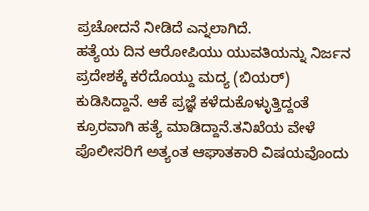ಪ್ರಚೋದನೆ ನೀಡಿದೆ ಎನ್ನಲಾಗಿದೆ.
ಹತ್ಯೆಯ ದಿನ ಆರೋಪಿಯು ಯುವತಿಯನ್ನು ನಿರ್ಜನ ಪ್ರದೇಶಕ್ಕೆ ಕರೆದೊಯ್ದು ಮದ್ಯ (ಬಿಯರ್) ಕುಡಿಸಿದ್ದಾನೆ. ಆಕೆ ಪ್ರಜ್ಞೆ ಕಳೆದುಕೊಳ್ಳುತ್ತಿದ್ದಂತೆ ಕ್ರೂರವಾಗಿ ಹತ್ಯೆ ಮಾಡಿದ್ದಾನೆ.ತನಿಖೆಯ ವೇಳೆ ಪೊಲೀಸರಿಗೆ ಅತ್ಯಂತ ಆಘಾತಕಾರಿ ವಿಷಯವೊಂದು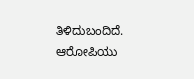ತಿಳಿದುಬಂದಿದೆ. ಆರೋಪಿಯು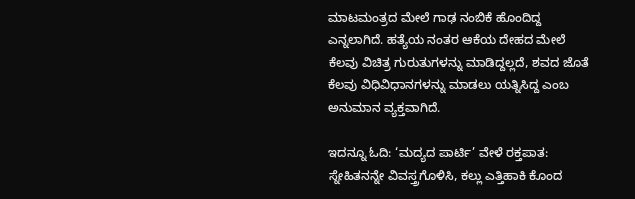ಮಾಟಮಂತ್ರದ ಮೇಲೆ ಗಾಢ ನಂಬಿಕೆ ಹೊಂದಿದ್ದ ಎನ್ನಲಾಗಿದೆ. ಹತ್ಯೆಯ ನಂತರ ಆಕೆಯ ದೇಹದ ಮೇಲೆ ಕೆಲವು ವಿಚಿತ್ರ ಗುರುತುಗಳನ್ನು ಮಾಡಿದ್ದಲ್ಲದೆ, ಶವದ ಜೊತೆ ಕೆಲವು ವಿಧಿವಿಧಾನಗಳನ್ನು ಮಾಡಲು ಯತ್ನಿಸಿದ್ದ ಎಂಬ ಅನುಮಾನ ವ್ಯಕ್ತವಾಗಿದೆ.

ಇದನ್ನೂ ಓದಿ: ‘ಮದ್ಯದ ಪಾರ್ಟಿ’ ವೇಳೆ ರಕ್ತಪಾತ: ಸ್ನೇಹಿತನನ್ನೇ ವಿವಸ್ತ್ರಗೊಳಿಸಿ, ಕಲ್ಲು ಎತ್ತಿಹಾಕಿ ಕೊಂದ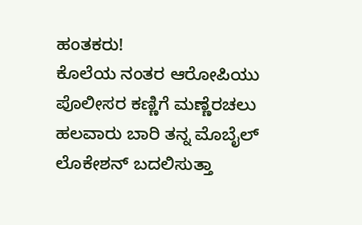ಹಂತಕರು!
ಕೊಲೆಯ ನಂತರ ಆರೋಪಿಯು ಪೊಲೀಸರ ಕಣ್ಣಿಗೆ ಮಣ್ಣೆರಚಲು ಹಲವಾರು ಬಾರಿ ತನ್ನ ಮೊಬೈಲ್ ಲೊಕೇಶನ್ ಬದಲಿಸುತ್ತಾ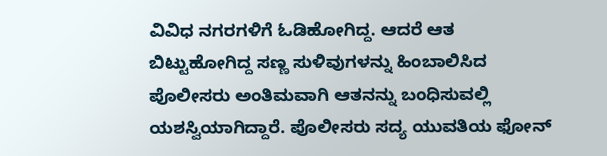ವಿವಿಧ ನಗರಗಳಿಗೆ ಓಡಿಹೋಗಿದ್ದ. ಆದರೆ ಆತ ಬಿಟ್ಟುಹೋಗಿದ್ದ ಸಣ್ಣ ಸುಳಿವುಗಳನ್ನು ಹಿಂಬಾಲಿಸಿದ ಪೊಲೀಸರು ಅಂತಿಮವಾಗಿ ಆತನನ್ನು ಬಂಧಿಸುವಲ್ಲಿ ಯಶಸ್ವಿಯಾಗಿದ್ದಾರೆ. ಪೊಲೀಸರು ಸದ್ಯ ಯುವತಿಯ ಫೋನ್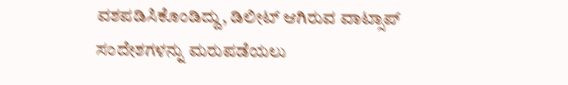ವಶಪಡಿಸಿಕೊಂಡಿದ್ದು, ಡಿಲೀಟ್ ಆಗಿರುವ ವಾಟ್ಸಾಪ್ ಸಂದೇಶಗಳನ್ನು ಮರುಪಡೆಯಲು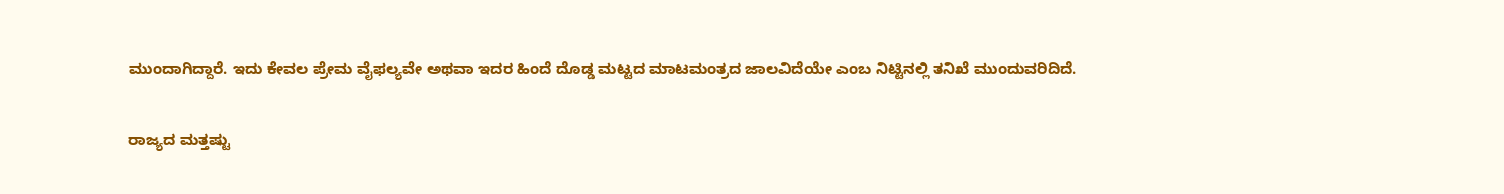ಮುಂದಾಗಿದ್ದಾರೆ. ಇದು ಕೇವಲ ಪ್ರೇಮ ವೈಫಲ್ಯವೇ ಅಥವಾ ಇದರ ಹಿಂದೆ ದೊಡ್ಡ ಮಟ್ಟದ ಮಾಟಮಂತ್ರದ ಜಾಲವಿದೆಯೇ ಎಂಬ ನಿಟ್ಟಿನಲ್ಲಿ ತನಿಖೆ ಮುಂದುವರಿದಿದೆ.

ರಾಜ್ಯದ ಮತ್ತಷ್ಟು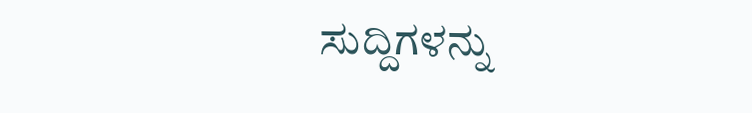ಸುದ್ದಿಗಳನ್ನು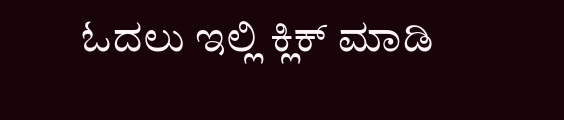ಓದಲು ಇಲ್ಲಿ ಕ್ಲಿಕ್ ಮಾಡಿ